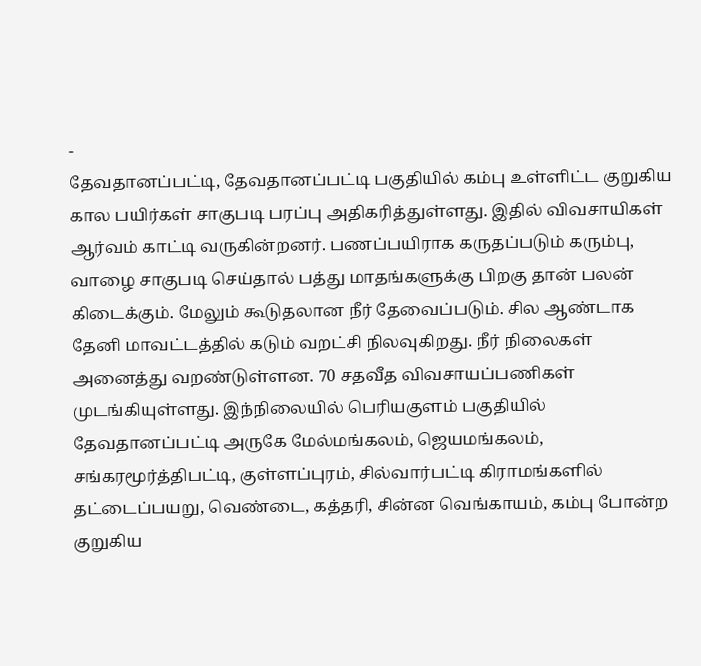-
தேவதானப்பட்டி, தேவதானப்பட்டி பகுதியில் கம்பு உள்ளிட்ட குறுகிய கால பயிர்கள் சாகுபடி பரப்பு அதிகரித்துள்ளது. இதில் விவசாயிகள் ஆர்வம் காட்டி வருகின்றனர். பணப்பயிராக கருதப்படும் கரும்பு, வாழை சாகுபடி செய்தால் பத்து மாதங்களுக்கு பிறகு தான் பலன் கிடைக்கும். மேலும் கூடுதலான நீர் தேவைப்படும். சில ஆண்டாக தேனி மாவட்டத்தில் கடும் வறட்சி நிலவுகிறது. நீர் நிலைகள் அனைத்து வறண்டுள்ளன. 70 சதவீத விவசாயப்பணிகள் முடங்கியுள்ளது. இந்நிலையில் பெரியகுளம் பகுதியில் தேவதானப்பட்டி அருகே மேல்மங்கலம், ஜெயமங்கலம், சங்கரமூர்த்திபட்டி, குள்ளப்புரம், சில்வார்பட்டி கிராமங்களில் தட்டைப்பயறு, வெண்டை, கத்தரி, சின்ன வெங்காயம், கம்பு போன்ற குறுகிய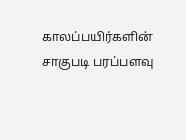காலப்பயிர்களின் சாகுபடி பரப்பளவு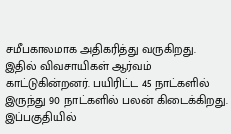சமீபகாலமாக அதிகரித்து வருகிறது. இதில் விவசாயிகள் ஆர்வம் காட்டுகின்றனர். பயிரிட்ட 45 நாட்களில் இருந்து 90 நாட்களில் பலன் கிடைக்கிறது. இப்பகுதியில்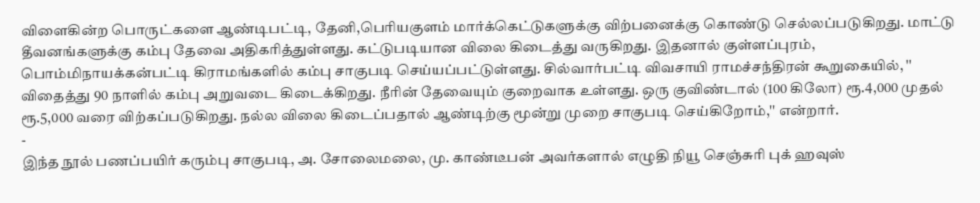விளைகின்ற பொருட்களை ஆண்டிபட்டி, தேனி,பெரியகுளம் மார்க்கெட்டுகளுக்கு விற்பனைக்கு கொண்டு செல்லப்படுகிறது. மாட்டு தீவனங்களுக்கு கம்பு தேவை அதிகரித்துள்ளது. கட்டுபடியான விலை கிடைத்து வருகிறது. இதனால் குள்ளப்புரம், பொம்மிநாயக்கன்பட்டி கிராமங்களில் கம்பு சாகுபடி செய்யப்பட்டுள்ளது. சில்வார்பட்டி விவசாயி ராமச்சந்திரன் கூறுகையில், '' விதைத்து 90 நாளில் கம்பு அறுவடை கிடைக்கிறது. நீரின் தேவையும் குறைவாக உள்ளது. ஒரு குவிண்டால் (100 கிலோ) ரூ.4,000 முதல் ரூ.5,000 வரை விற்கப்படுகிறது. நல்ல விலை கிடைப்பதால் ஆண்டிற்கு மூன்று முறை சாகுபடி செய்கிறோம்,'' என்றார்.
-
இந்த நூல் பணப்பயிர் கரும்பு சாகுபடி, அ. சோலைமலை, மு. காண்டீபன் அவர்களால் எழுதி நியூ செஞ்சுரி புக் ஹவுஸ்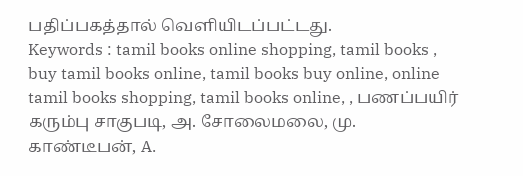பதிப்பகத்தால் வெளியிடப்பட்டது.
Keywords : tamil books online shopping, tamil books , buy tamil books online, tamil books buy online, online tamil books shopping, tamil books online, , பணப்பயிர் கரும்பு சாகுபடி, அ. சோலைமலை, மு. காண்டீபன், A.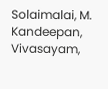Solaimalai, M. Kandeepan, Vivasayam,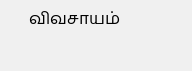விவசாயம்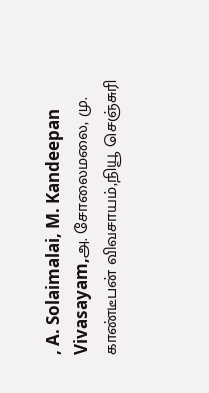, A. Solaimalai, M. Kandeepan Vivasayam,அ. சோலைமலை, மு. காண்டீபன் விவசாயம்,நியூ செஞ்சுரி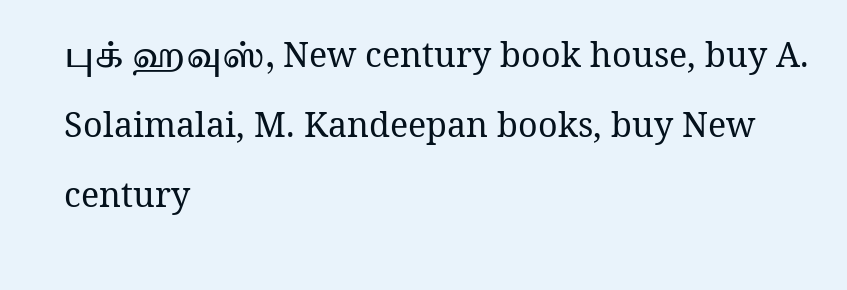புக் ஹவுஸ், New century book house, buy A. Solaimalai, M. Kandeepan books, buy New century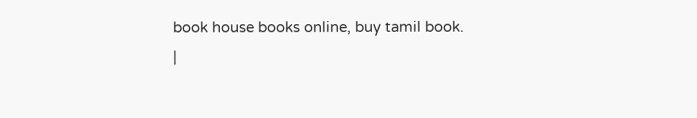book house books online, buy tamil book.
|